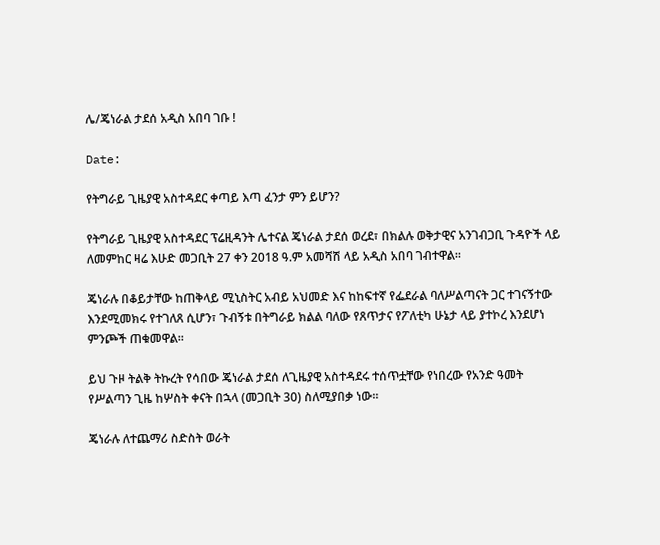ሌ/ጄነራል ታደሰ አዲስ አበባ ገቡ !

Date:

የትግራይ ጊዜያዊ አስተዳደር ቀጣይ እጣ ፈንታ ምን ይሆን?

የትግራይ ጊዜያዊ አስተዳደር ፕሬዚዳንት ሌተናል ጄነራል ታደሰ ወረደ፣ በክልሉ ወቅታዊና አንገብጋቢ ጉዳዮች ላይ ለመምከር ዛሬ እሁድ መጋቢት 27 ቀን 2018 ዓ.ም አመሻሽ ላይ አዲስ አበባ ገብተዋል።

ጄነራሉ በቆይታቸው ከጠቅላይ ሚኒስትር አብይ አህመድ እና ከከፍተኛ የፌደራል ባለሥልጣናት ጋር ተገናኝተው እንደሚመክሩ የተገለጸ ሲሆን፣ ጉብኝቱ በትግራይ ክልል ባለው የጸጥታና የፖለቲካ ሁኔታ ላይ ያተኮረ እንደሆነ ምንጮች ጠቁመዋል።

ይህ ጉዞ ትልቅ ትኩረት የሳበው ጄነራል ታደሰ ለጊዜያዊ አስተዳደሩ ተሰጥቷቸው የነበረው የአንድ ዓመት የሥልጣን ጊዜ ከሦስት ቀናት በኋላ (መጋቢት 30) ስለሚያበቃ ነው።

ጄነራሉ ለተጨማሪ ስድስት ወራት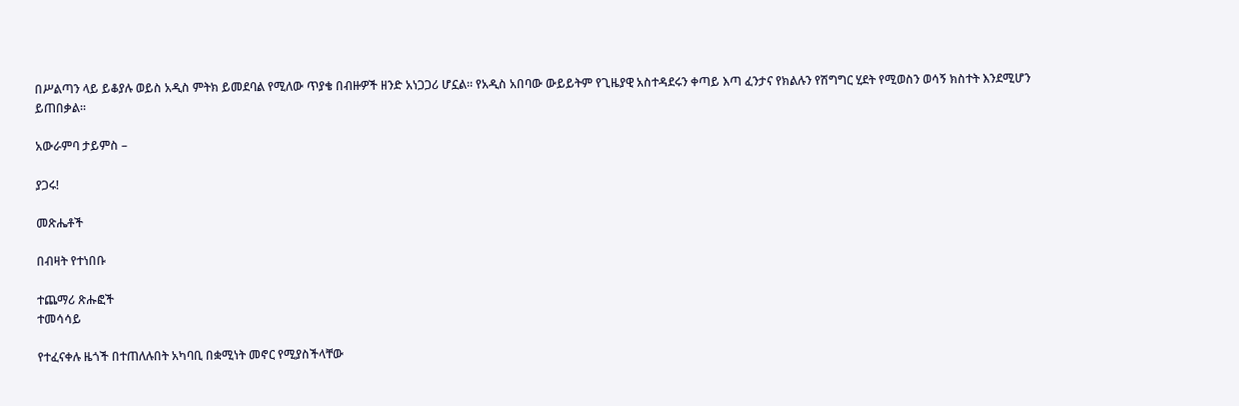በሥልጣን ላይ ይቆያሉ ወይስ አዲስ ምትክ ይመደባል የሚለው ጥያቄ በብዙዎች ዘንድ አነጋጋሪ ሆኗል። የአዲስ አበባው ውይይትም የጊዜያዊ አስተዳደሩን ቀጣይ እጣ ፈንታና የክልሉን የሽግግር ሂደት የሚወስን ወሳኝ ክስተት እንደሚሆን ይጠበቃል።

አውራምባ ታይምስ –

ያጋሩ!

መጽሔቶች

በብዛት የተነበቡ

ተጨማሪ ጽሑፎች
ተመሳሳይ

የተፈናቀሉ ዜጎች በተጠለሉበት አካባቢ በቋሚነት መኖር የሚያስችላቸው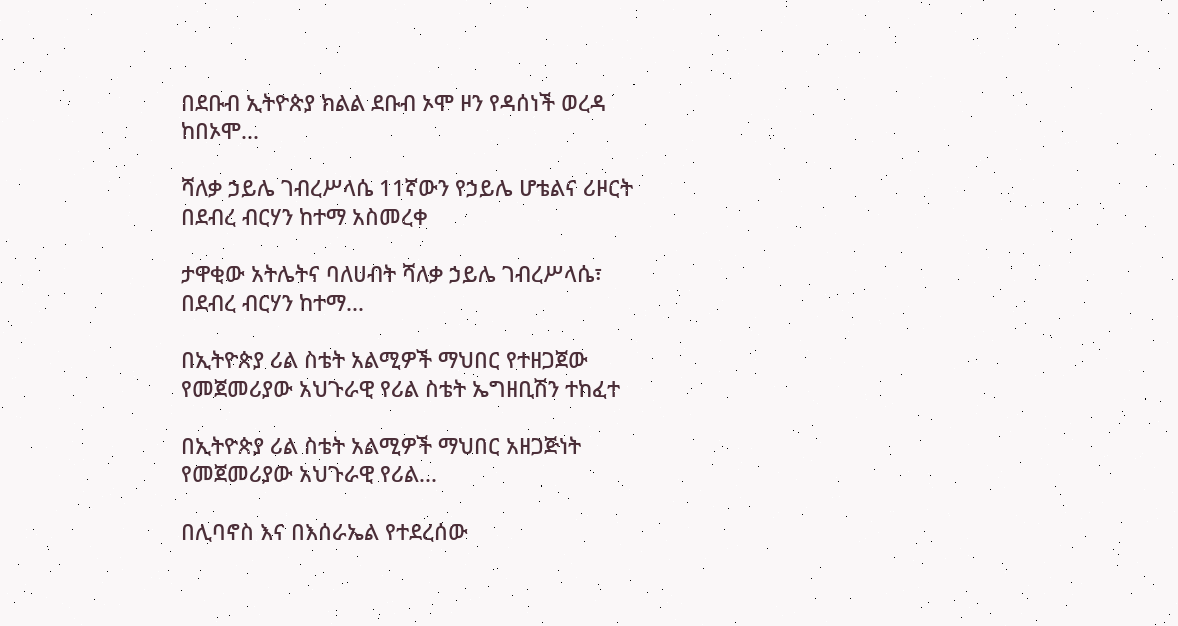በደቡብ ኢትዮጵያ ክልል ደቡብ ኦሞ ዞን የዳሰነች ወረዳ ከበኦሞ...

ሻለቃ ኃይሌ ገብረሥላሴ 11ኛውን የኃይሌ ሆቴልና ሪዞርት በደብረ ብርሃን ከተማ አስመረቀ

ታዋቂው አትሌትና ባለሀብት ሻለቃ ኃይሌ ገብረሥላሴ፣ በደብረ ብርሃን ከተማ...

በኢትዮጵያ ሪል ስቴት አልሚዎች ማህበር የተዘጋጀው የመጀመሪያው አህጉራዊ የሪል ስቴት ኤግዘቢሽን ተከፈተ

በኢትዮጵያ ሪል ስቴት አልሚዎች ማህበር አዘጋጅነት የመጀመሪያው አህጉራዊ የሪል...

በሊባኖስ እና በእሰራኤል የተደረሰው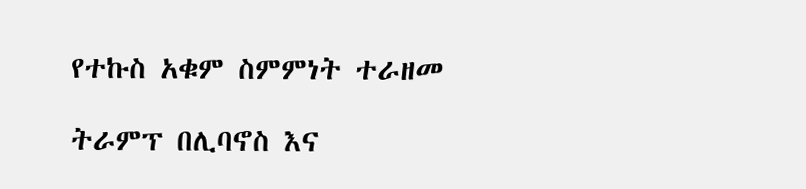የተኩስ አቁም ስምምነት ተራዘመ

ትራምፕ በሊባኖስ እና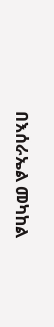በእሰራኤል መካከል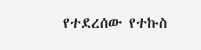የተደረሰው የተኩስ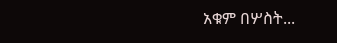አቁም በሦስት...